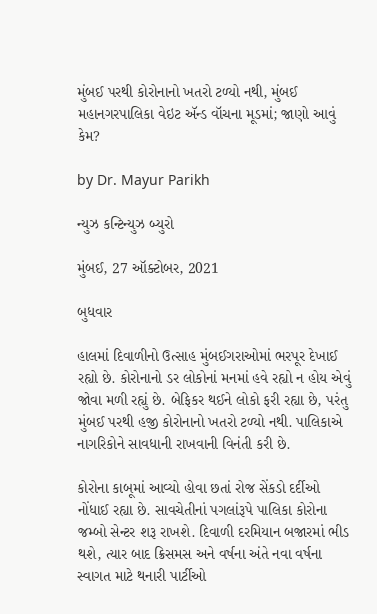મુંબઈ પરથી કોરોનાનો ખતરો ટળ્યો નથી, મુંબઈ મહાનગરપાલિકા વેઇટ ઍન્ડ વૉચના મૂડમાં; જાણો આવું કેમ?

by Dr. Mayur Parikh

ન્યુઝ કન્ટિન્યુઝ બ્યુરો

મુંબઈ, 27 ઑક્ટોબર, 2021

બુધવાર

હાલમાં દિવાળીનો ઉત્સાહ મુંબઈગરાઓમાં ભરપૂર દેખાઈ રહ્યો છે. કોરોનાનો ડર લોકોનાં મનમાં હવે રહ્યો ન હોય એવું જોવા મળી રહ્યું છે. બેફિકર થઈને લોકો ફરી રહ્યા છે, પરંતુ મુંબઈ પરથી હજી કોરોનાનો ખતરો ટળ્યો નથી. પાલિકાએ નાગરિકોને સાવધાની રાખવાની વિનંતી કરી છે.

કોરોના કાબૂમાં આવ્યો હોવા છતાં રોજ સેંકડો દર્દીઓ નોંધાઈ રહ્યા છે. સાવચેતીનાં પગલાંરૂપે પાલિકા કોરોના જમ્બો સેન્ટર શરૂ રાખશે. દિવાળી દરમિયાન બજારમાં ભીડ થશે, ત્યાર બાદ ક્રિસમસ અને વર્ષના અંતે નવા વર્ષના સ્વાગત માટે થનારી પાર્ટીઓ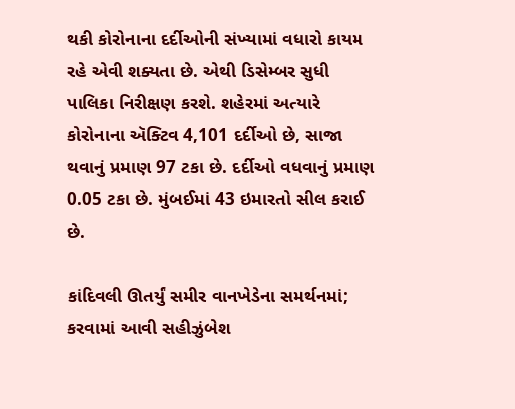થકી કોરોનાના દર્દીઓની સંખ્યામાં વધારો કાયમ રહે એવી શક્યતા છે. એથી ડિસેમ્બર સુધી પાલિકા નિરીક્ષણ કરશે. શહેરમાં અત્યારે કોરોનાના ઍક્ટિવ 4,101 દર્દીઓ છે, સાજા થવાનું પ્રમાણ 97 ટકા છે. દર્દીઓ વધવાનું પ્રમાણ 0.05 ટકા છે. મુંબઈમાં 43 ઇમારતો સીલ કરાઈ છે.

કાંદિવલી ઊતર્યું સમીર વાનખેડેના સમર્થનમાં; કરવામાં આવી સહીઝુંબેશ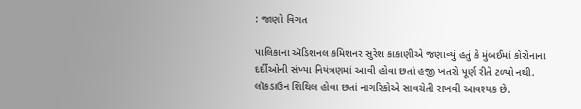: જાણો વિગત

પાલિકાના ઍડિશનલ કમિશનર સુરેશ કાકાણીએ જણાવ્યું હતું કે મુંબઈમાં કોરોનાના દર્દીઓની સંખ્યા નિયંત્રણમાં આવી હોવા છતાં હજી ખતરો પૂર્ણ રીતે ટળ્યો નથી. લૉકડાઉન શિથિલ હોવા છતાં નાગરિકોએ સાવચેતી રાખવી આવશ્યક છે.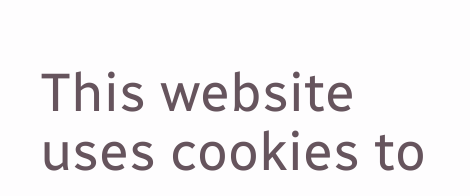This website uses cookies to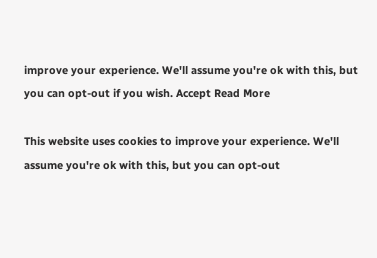improve your experience. We'll assume you're ok with this, but you can opt-out if you wish. Accept Read More

This website uses cookies to improve your experience. We'll assume you're ok with this, but you can opt-out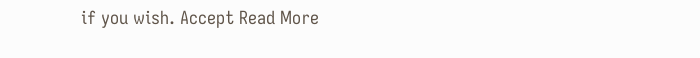if you wish. Accept Read More